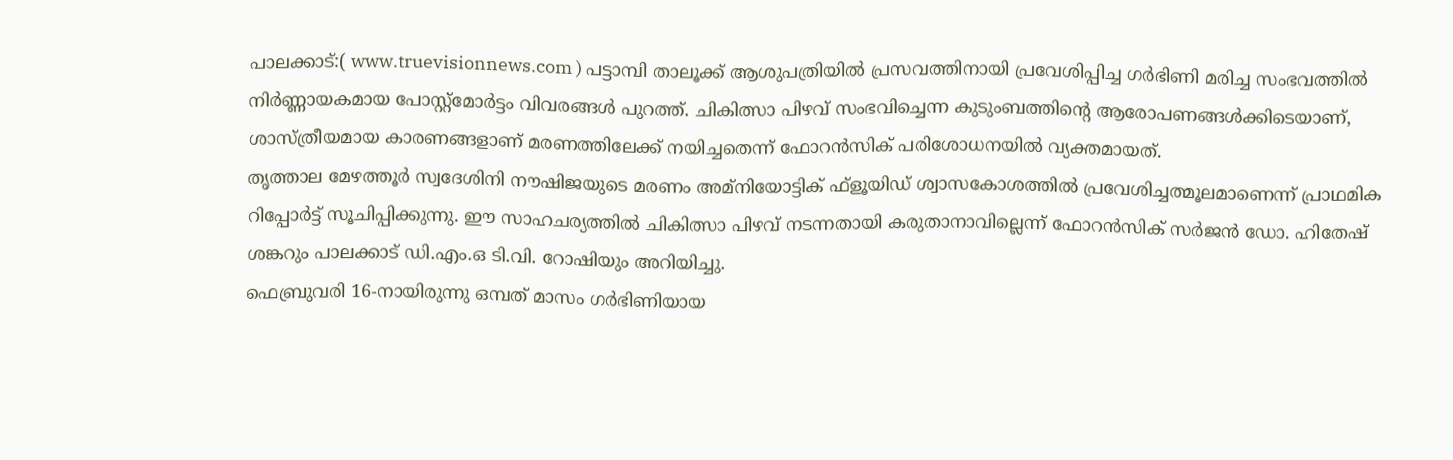പാലക്കാട്:( www.truevisionnews.com ) പട്ടാമ്പി താലൂക്ക് ആശുപത്രിയിൽ പ്രസവത്തിനായി പ്രവേശിപ്പിച്ച ഗർഭിണി മരിച്ച സംഭവത്തിൽ നിർണ്ണായകമായ പോസ്റ്റ്മോർട്ടം വിവരങ്ങൾ പുറത്ത്. ചികിത്സാ പിഴവ് സംഭവിച്ചെന്ന കുടുംബത്തിന്റെ ആരോപണങ്ങൾക്കിടെയാണ്, ശാസ്ത്രീയമായ കാരണങ്ങളാണ് മരണത്തിലേക്ക് നയിച്ചതെന്ന് ഫോറൻസിക് പരിശോധനയിൽ വ്യക്തമായത്.
തൃത്താല മേഴത്തൂർ സ്വദേശിനി നൗഷിജയുടെ മരണം അമ്നിയോട്ടിക് ഫ്ളൂയിഡ് ശ്വാസകോശത്തിൽ പ്രവേശിച്ചത്മൂലമാണെന്ന് പ്രാഥമിക റിപ്പോർട്ട് സൂചിപ്പിക്കുന്നു. ഈ സാഹചര്യത്തിൽ ചികിത്സാ പിഴവ് നടന്നതായി കരുതാനാവില്ലെന്ന് ഫോറൻസിക് സർജൻ ഡോ. ഹിതേഷ് ശങ്കറും പാലക്കാട് ഡി.എം.ഒ ടി.വി. റോഷിയും അറിയിച്ചു.
ഫെബ്രുവരി 16-നായിരുന്നു ഒമ്പത് മാസം ഗർഭിണിയായ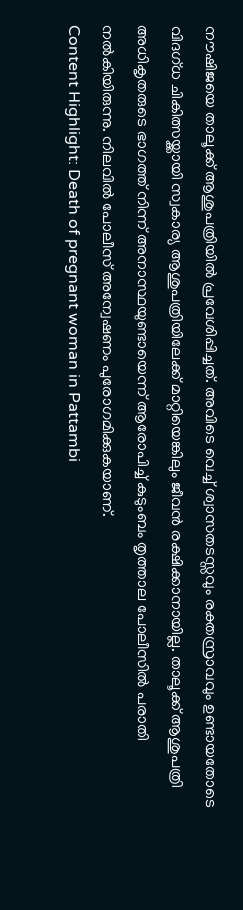നൗഷിജയെ താലൂക്ക് ആശുപത്രിയിൽ പ്രവേശിപ്പിച്ചത്. അവിടെ വെച്ച് ശ്വാസതടസ്സവും രക്തസ്രാവവും ഉണ്ടായതോടെ വിദഗ്ധ ചികിത്സയ്ക്കായി സ്വകാര്യ ആശുപത്രിയിലേക്ക് മാറ്റിയെങ്കിലും ജീവൻ രക്ഷിക്കാനായില്ല. താലൂക്ക് ആശുപത്രി അധികൃതരുടെ ഭാഗത്ത് നിന്ന് അനാസ്ഥയുണ്ടായെന്ന് ആരോപിച്ച് കുടുംബം തൃത്താല പോലീസിൽ പരാതി നൽകിയിരുന്നു. നിലവിൽ പോലീസ് അന്വേഷണം പുരോഗമിക്കുകയാണ്.
Content Highlight: Death of pregnant woman in Pattambi